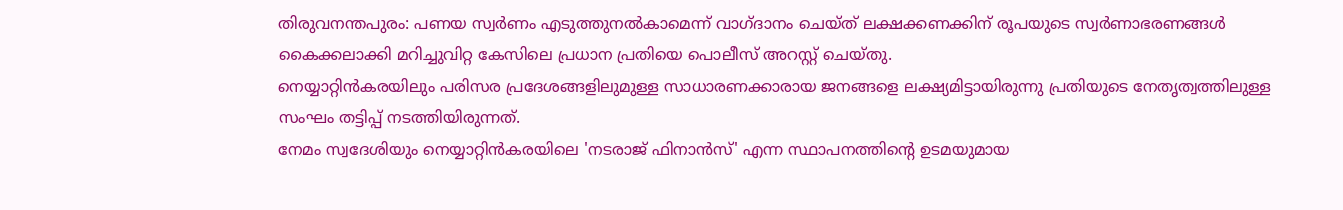തിരുവനന്തപുരം: പണയ സ്വർണം എടുത്തുനൽകാമെന്ന് വാഗ്ദാനം ചെയ്ത് ലക്ഷക്കണക്കിന് രൂപയുടെ സ്വർണാഭരണങ്ങൾ കൈക്കലാക്കി മറിച്ചുവിറ്റ കേസിലെ പ്രധാന പ്രതിയെ പൊലീസ് അറസ്റ്റ് ചെയ്തു.
നെയ്യാറ്റിൻകരയിലും പരിസര പ്രദേശങ്ങളിലുമുള്ള സാധാരണക്കാരായ ജനങ്ങളെ ലക്ഷ്യമിട്ടായിരുന്നു പ്രതിയുടെ നേതൃത്വത്തിലുള്ള സംഘം തട്ടിപ്പ് നടത്തിയിരുന്നത്.
നേമം സ്വദേശിയും നെയ്യാറ്റിൻകരയിലെ 'നടരാജ് ഫിനാൻസ്' എന്ന സ്ഥാപനത്തിന്റെ ഉടമയുമായ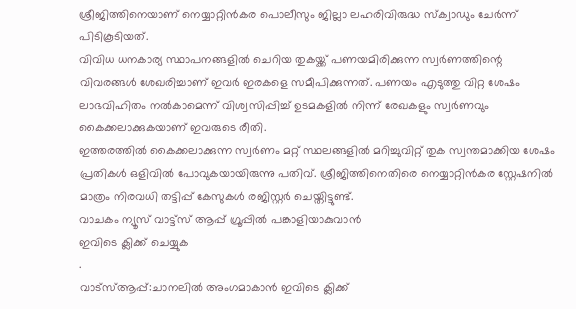ശ്രീജിത്തിനെയാണ് നെയ്യാറ്റിൻകര പൊലീസും ജില്ലാ ലഹരിവിരുദ്ധ സ്ക്വാഡും ചേർന്ന് പിടികൂടിയത്.
വിവിധ ധനകാര്യ സ്ഥാപനങ്ങളിൽ ചെറിയ തുകയ്ക്ക് പണയമിരിക്കുന്ന സ്വർണത്തിന്റെ വിവരങ്ങൾ ശേഖരിച്ചാണ് ഇവർ ഇരകളെ സമീപിക്കുന്നത്. പണയം എടുത്തു വിറ്റ ശേഷം ലാഭവിഹിതം നൽകാമെന്ന് വിശ്വസിപ്പിച്ച് ഉടമകളിൽ നിന്ന് രേഖകളും സ്വർണവും കൈക്കലാക്കുകയാണ് ഇവരുടെ രീതി.
ഇത്തരത്തിൽ കൈക്കലാക്കുന്ന സ്വർണം മറ്റ് സ്ഥലങ്ങളിൽ മറിച്ചുവിറ്റ് തുക സ്വന്തമാക്കിയ ശേഷം പ്രതികൾ ഒളിവിൽ പോവുകയായിരുന്നു പതിവ്. ശ്രീജിത്തിനെതിരെ നെയ്യാറ്റിൻകര സ്റ്റേഷനിൽ മാത്രം നിരവധി തട്ടിപ്പ് കേസുകൾ രജിസ്റ്റർ ചെയ്തിട്ടുണ്ട്.
വാചകം ന്യൂസ് വാട്ട്സ് ആപ്പ് ഗ്രൂപ്പിൽ പങ്കാളിയാകുവാൻ
ഇവിടെ ക്ലിക്ക് ചെയ്യുക
.
വാട്സ്ആപ്പ്:ചാനലിൽ അംഗമാകാൻ ഇവിടെ ക്ലിക്ക്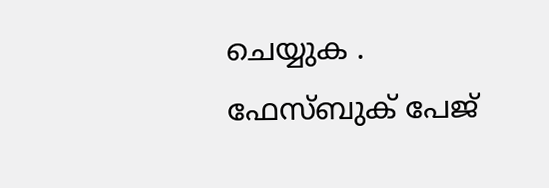ചെയ്യുക .
ഫേസ്ബുക് പേജ്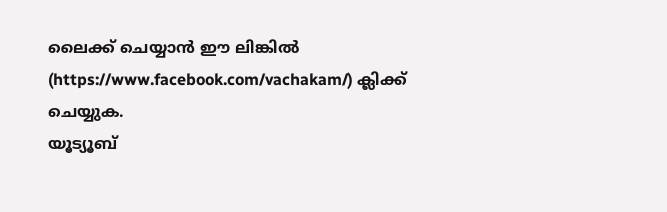ലൈക്ക് ചെയ്യാൻ ഈ ലിങ്കിൽ (https://www.facebook.com/vachakam/) ക്ലിക്ക് ചെയ്യുക.
യൂട്യൂബ്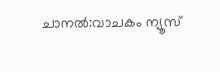ചാനൽ:വാചകം ന്യൂസ്